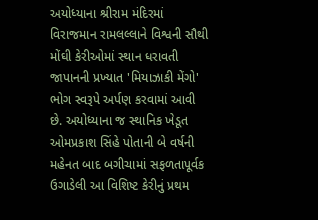અયોધ્યાના શ્રીરામ મંદિરમાં વિરાજમાન રામલલ્લાને વિશ્વની સૌથી મોંઘી કેરીઓમાં સ્થાન ધરાવતી જાપાનની પ્રખ્યાત 'મિયાઝાકી મેંગો' ભોગ સ્વરૂપે અર્પણ કરવામાં આવી છે. અયોધ્યાના જ સ્થાનિક ખેડૂત ઓમપ્રકાશ સિંહે પોતાની બે વર્ષની મહેનત બાદ બગીચામાં સફળતાપૂર્વક ઉગાડેલી આ વિશિષ્ટ કેરીનું પ્રથમ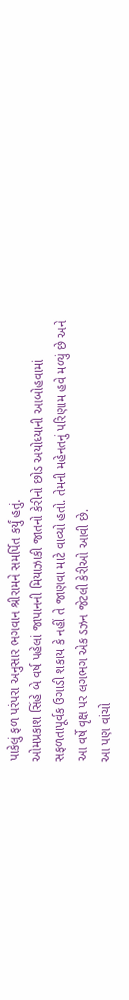પાકેલું ફળ પરંપરા અનુસાર ભગવાન શ્રીરામને સમર્પિત કર્યું હતું.
ઓમપ્રકાશ સિંહે બે વર્ષ પહેલાં જાપાનની મિયાઝાકી જાતનો કેરીનો છોડ અયોધ્યાની આબોહવામાં સફળતાપૂર્વક ઉગાડી શકાય કે નહીં તે જાણવા માટે વાવ્યો હતો. તેમની મહેનતનું પરિણામ હવે મળ્યું છે અને આ વર્ષે વૃક્ષ પર લગભગ એક ડઝન જેટલી કેરીઓ આવી છે.
આ પણ વાંચો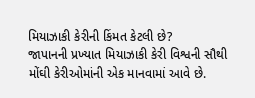મિયાઝાકી કેરીની કિંમત કેટલી છે?
જાપાનની પ્રખ્યાત મિયાઝાકી કેરી વિશ્વની સૌથી મોંઘી કેરીઓમાંની એક માનવામાં આવે છે.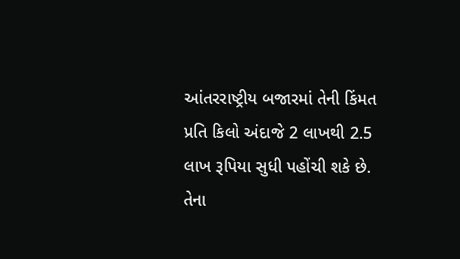આંતરરાષ્ટ્રીય બજારમાં તેની કિંમત પ્રતિ કિલો અંદાજે 2 લાખથી 2.5 લાખ રૂપિયા સુધી પહોંચી શકે છે. તેના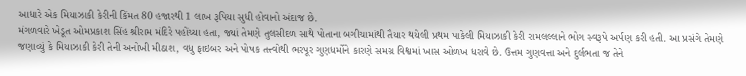આધારે એક મિયાઝાકી કેરીની કિંમત 80 હજારથી 1 લાખ રૂપિયા સુધી હોવાનો અંદાજ છે.
મંગળવારે ખેડૂત ઓમપ્રકાશ સિંહ શ્રીરામ મંદિરે પહોંચ્યા હતા, જ્યાં તેમણે તુલસીદળ સાથે પોતાના બગીચામાંથી તૈયાર થયેલી પ્રથમ પાકેલી મિયાઝાકી કેરી રામલલ્લાને ભોગ સ્વરૂપે અર્પણ કરી હતી. આ પ્રસંગે તેમણે જણાવ્યું કે મિયાઝાકી કેરી તેની અનોખી મીઠાશ, વધુ ફાઇબર અને પોષક તત્ત્વોથી ભરપૂર ગુણધર્મોને કારણે સમગ્ર વિશ્વમાં ખાસ ઓળખ ધરાવે છે. ઉત્તમ ગુણવત્તા અને દુર્લભતા જ તેને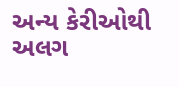અન્ય કેરીઓથી અલગ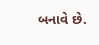બનાવે છે.